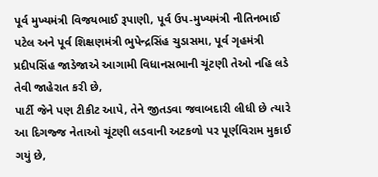પૂર્વ મુખ્યમંત્રી વિજયભાઈ રૂપાણી, પૂર્વ ઉપ-મુખ્યમંત્રી નીતિનભાઈ પટેલ અને પૂર્વ શિક્ષણમંત્રી ભુપેન્દ્રસિંહ ચુડાસમા, પૂર્વ ગૃહમંત્રી પ્રદીપસિંહ જાડેજાએ આગામી વિધાનસભાની ચૂંટણી તેઓ નહિ લડે તેવી જાહેરાત કરી છે,
પાર્ટી જેને પણ ટીકીટ આપે, તેને જીતડવા જવાબદારી લીધી છે ત્યારે આ દિગજ્જ નેતાઓ ચૂંટણી લડવાની અટકળો પર પૂર્ણવિરામ મુકાઈ ગયું છે,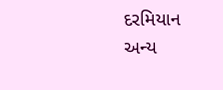દરમિયાન અન્ય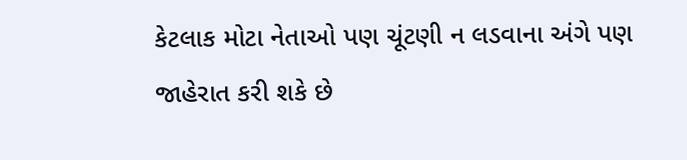કેટલાક મોટા નેતાઓ પણ ચૂંટણી ન લડવાના અંગે પણ જાહેરાત કરી શકે છે